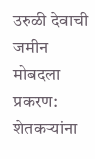उरुळी देवाची जमीन मोबदला प्रकरण: शेतकऱ्यांना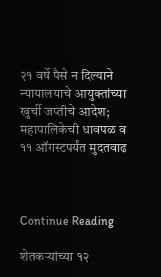२१ वर्षे पैसे न दिल्याने न्यायालयाचे आयुक्तांच्या खुर्ची जप्तीचे आदेश; महापालिकेची धावपळ व ११ ऑगस्टपर्यंत मुदतवाढ



Continue Reading

शेतकऱ्यांच्या १२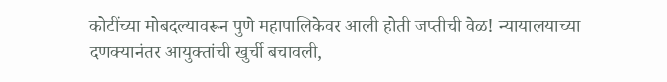कोटींच्या मोबदल्यावरून पुणे महापालिकेवर आली होती जप्तीची वेळ! न्यायालयाच्या दणक्यानंतर आयुक्तांची खुर्ची बचावली,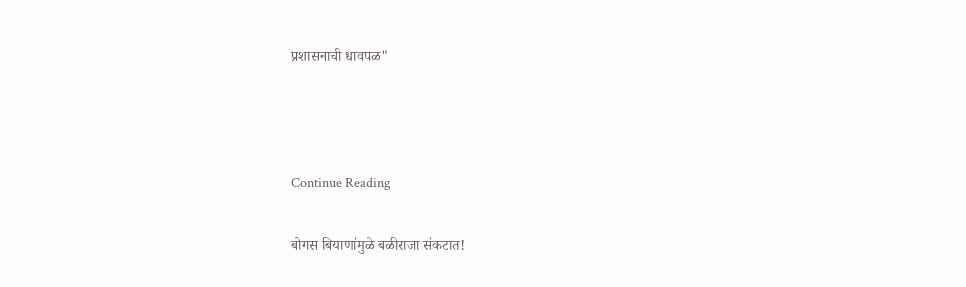प्रशासनाची धावपळ"



Continue Reading

बोगस बियाणांमुळे बळीराजा संकटात!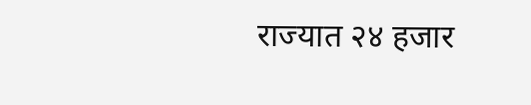राज्यात २४ हजार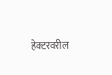हेक्टरवरील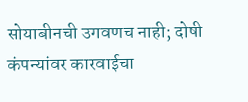सोयाबीनची उगवणच नाही; दोषी कंपन्यांवर कारवाईचा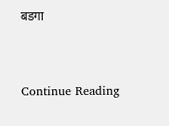बडगा



Continue Reading